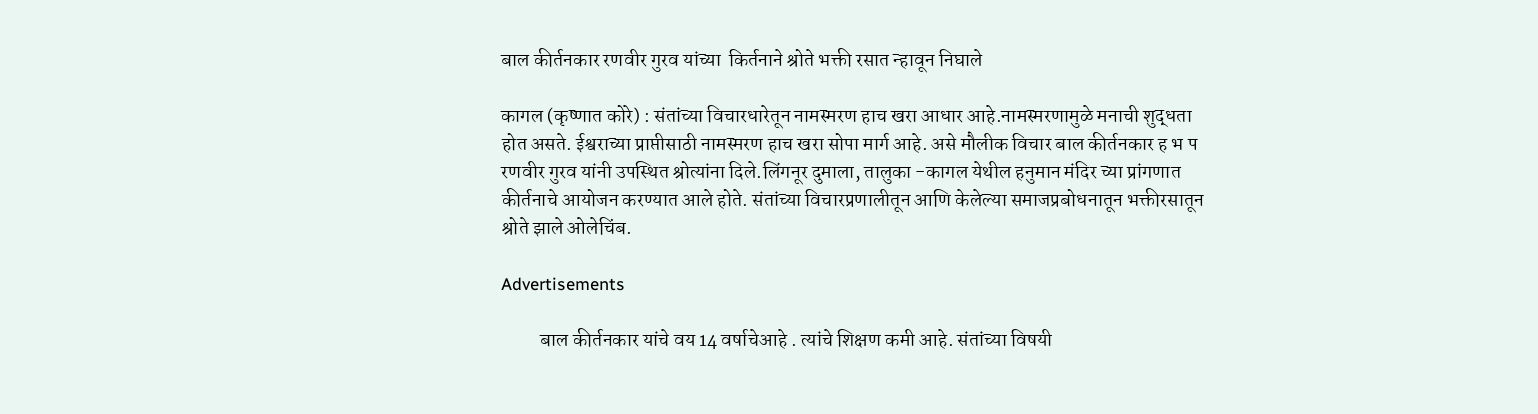बाल कीर्तनकार रणवीर गुरव यांच्या  किर्तनाने श्रोते भक्ती रसात न्हावून निघाले

कागल (कृष्णात कोरे) : संतांच्या विचारधारेतून नामस्मरण हाच खरा आधार आहे.नामस्मरणामुळे मनाची शुद्धता होत असते. ईश्वराच्या प्राप्तीसाठी नामस्मरण हाच खरा सोपा मार्ग आहे. असे मौलीक विचार बाल कीर्तनकार ह भ प रणवीर गुरव यांनी उपस्थित श्रोत्यांना दिले.लिंगनूर दुमाला, तालुका -कागल येथील हनुमान मंदिर च्या प्रांगणात कीर्तनाचे आयोजन करण्यात आले होते. संतांच्या विचारप्रणालीतून आणि केलेल्या समाजप्रबोधनातून भक्तीरसातून श्रोते झाले ओलेचिंब.

Advertisements

          बाल कीर्तनकार यांचे वय 14 वर्षाचेआहे . त्यांचे शिक्षण कमी आहे. संतांच्या विषयी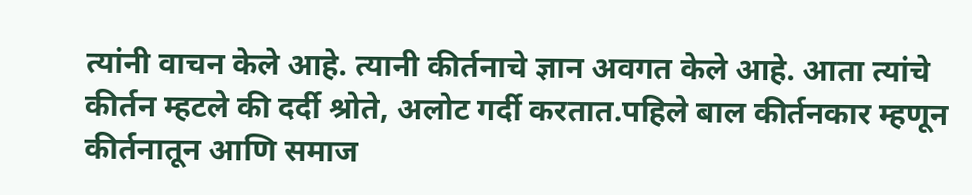त्यांनी वाचन केले आहे. त्यानी कीर्तनाचे ज्ञान अवगत केले आहे. आता त्यांचे कीर्तन म्हटले की दर्दी श्रोते, अलोट गर्दी करतात.पहिले बाल कीर्तनकार म्हणून कीर्तनातून आणि समाज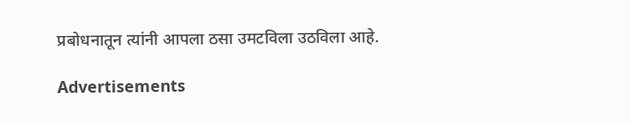प्रबोधनातून त्यांनी आपला ठसा उमटविला उठविला आहे.

Advertisements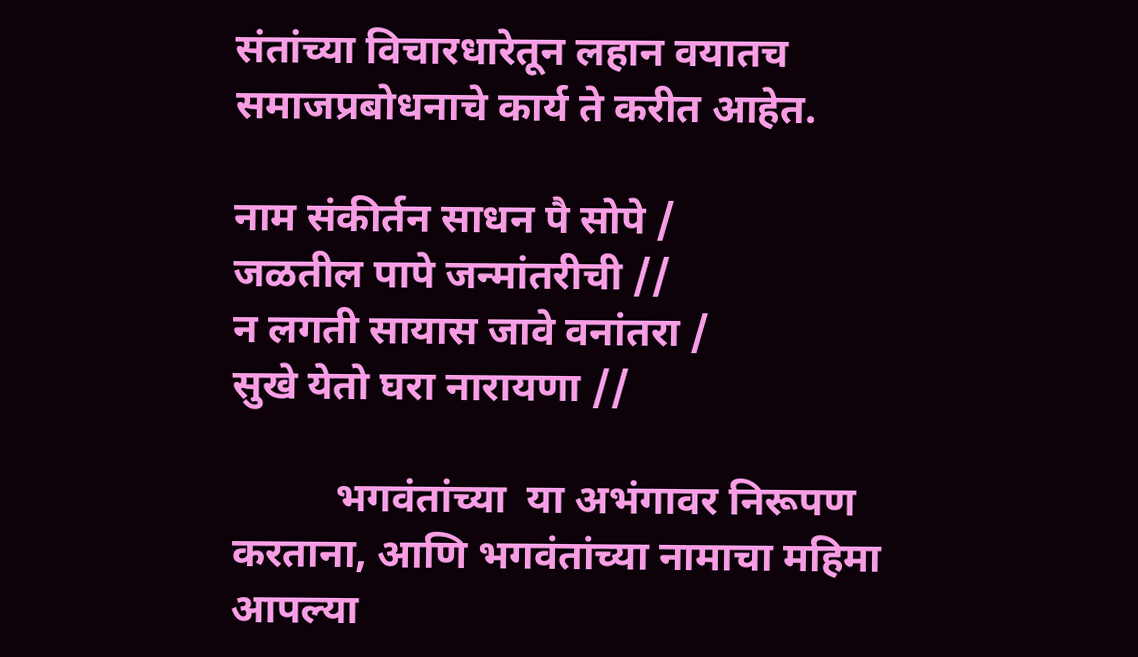संतांच्या विचारधारेतून लहान वयातच समाजप्रबोधनाचे कार्य ते करीत आहेत.

नाम संकीर्तन साधन पै सोपे /
जळतील पापे जन्मांतरीची //
न लगती सायास जावे वनांतरा /
सुखे येतो घरा नारायणा //

          भगवंतांच्या  या अभंगावर निरूपण करताना, आणि भगवंतांच्या नामाचा महिमा आपल्या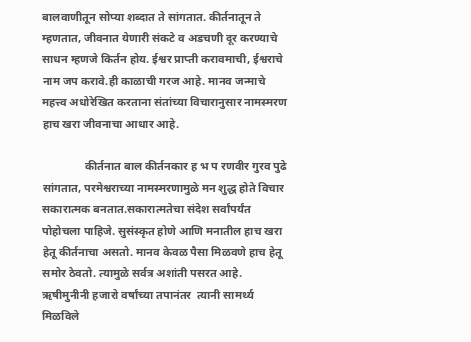बालवाणीतून सोप्या शब्दात ते सांगतात. कीर्तनातून ते म्हणतात, जीवनात येणारी संकटे व अडचणी दूर करण्याचे साधन म्हणजे किर्तन होय. ईश्वर प्राप्ती करावमाची, ईश्वराचे नाम जप करावे.ही काळाची गरज आहे. मानव जन्माचे महत्त्व अधोरेखित करताना संतांच्या विचारानुसार नामस्मरण हाच खरा जीवनाचा आधार आहे.

               कीर्तनात बाल कीर्तनकार ह भ प रणवीर गुरव पुढे सांगतात, परमेश्वराच्या नामस्मरणामुळे मन शुद्ध होते विचार सकारात्मक बनतात.सकारात्मतेचा संदेश सर्वांपर्यंत पोहोचला पाहिजे. सुसंस्कृत होणे आणि मनातील हाच खरा हेतू कीर्तनाचा असतो. मानव केवळ पैसा मिळवणे हाच हेतू समोर ठेवतो. त्यामुळे सर्वत्र अशांती पसरत आहे. ऋषीमुनीनी हजारो वर्षांच्या तपानंतर  त्यानी सामर्थ्य मिळविले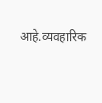आहे.व्यवहारिक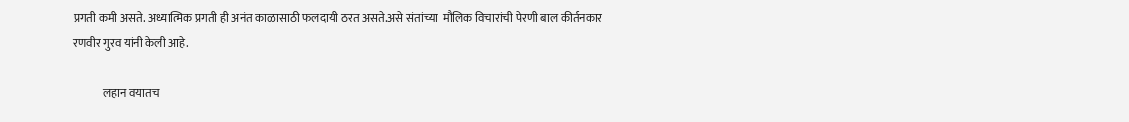प्रगती कमी असते. अध्यात्मिक प्रगती ही अनंत काळासाठी फलदायी ठरत असते.असे संतांच्या  मौलिक विचारांची पेरणी बाल कीर्तनकार रणवीर गुरव यांनी केली आहे.

             लहान वयातच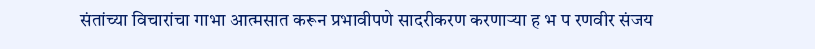संतांच्या विचारांचा गाभा आत्मसात करून प्रभावीपणे सादरीकरण करणाऱ्या ह भ प रणवीर संजय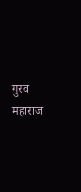गुरव महाराज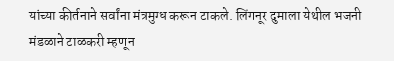यांच्या कीर्तनाने सर्वांना मंत्रमुग्ध करून टाकले. लिंगनूर दुमाला येथील भजनी मंडळाने टाळकरी म्हणून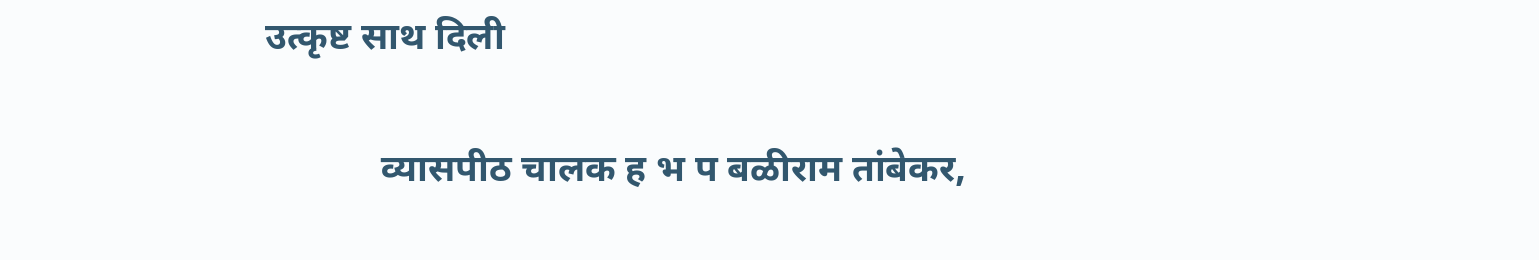उत्कृष्ट साथ दिली

            व्यासपीठ चालक ह भ प बळीराम तांबेकर,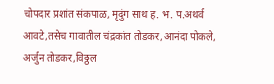चोपदार प्रशांत संकपाळ, मृदुंग साथ ह. भ. प.अथर्व आवटे,तसेच गावातील चंद्रकांत तोडकर,आनंदा पोकले, अर्जुन तोडकर,विठ्ठल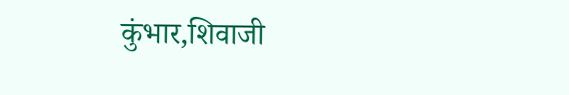कुंभार,शिवाजी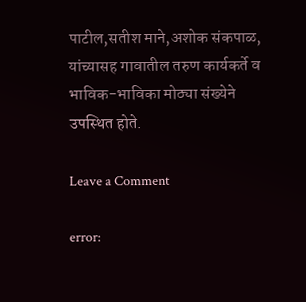पाटील,सतीश माने,अशोक संकपाळ, यांच्यासह गावातील तरुण कार्यकर्ते व भाविक-भाविका मोठ्या संख्येने उपस्थित होते.

Leave a Comment

error: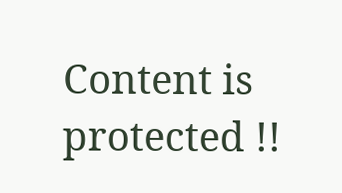Content is protected !!